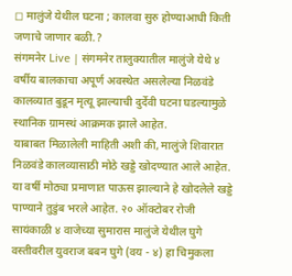◻ मालुंजे येथील घटना ; कालवा सुरु होण्याआधी किती जणाचे जाणार बळी.?
संगमनेर Live | संगमनेर तालुक्यातील मालुंजे येथे ४ वर्षीय बालकाचा अपूर्ण अवस्थेत असलेल्या निळवंडे कालव्यात बुडून मृत्यू झाल्याची दुर्देवी घटना घडल्यामुळे स्थानिक ग्रामस्थं आक्रमक झाले आहेत.
याबाबत मिळालेली माहिती अशी की, मालुंजे शिवारात निळवंडे कालव्यासाठी मोठे खड्डे खोदण्यात आले आहेत. या वर्षी मोठ्या प्रमाणात पाऊस झाल्याने हे खोदलेले खड्डे पाण्याने तुडुंब भरले आहेत. २० ऑक्टोबर रोजी सायंकाळी ४ वाजेच्या सुमारास मालुंजे येथील घुगे वस्तीवरील युवराज बबन घुगे (वय - ४) हा चिमुकला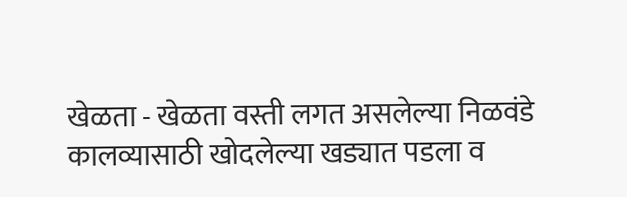खेळता - खेळता वस्ती लगत असलेल्या निळवंडे कालव्यासाठी खोदलेल्या खड्यात पडला व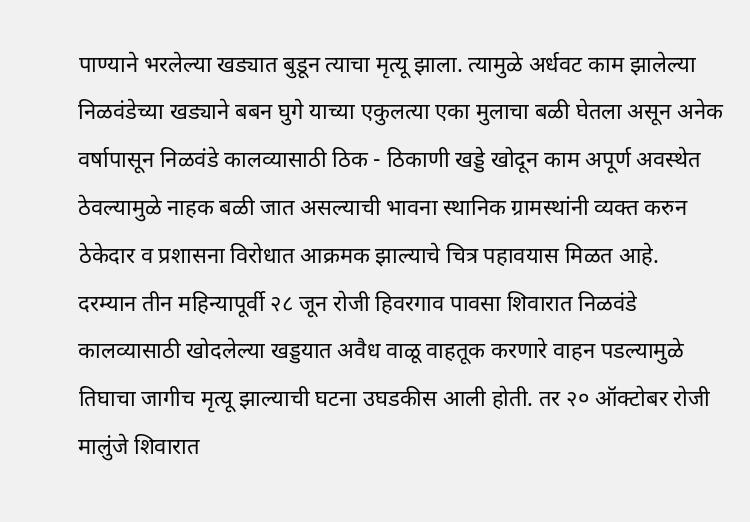पाण्याने भरलेल्या खड्यात बुडून त्याचा मृत्यू झाला. त्यामुळे अर्धवट काम झालेल्या निळवंडेच्या खड्याने बबन घुगे याच्या एकुलत्या एका मुलाचा बळी घेतला असून अनेक वर्षापासून निळवंडे कालव्यासाठी ठिक - ठिकाणी खड्डे खोदून काम अपूर्ण अवस्थेत ठेवल्यामुळे नाहक बळी जात असल्याची भावना स्थानिक ग्रामस्थांनी व्यक्त करुन ठेकेदार व प्रशासना विरोधात आक्रमक झाल्याचे चित्र पहावयास मिळत आहे.
दरम्यान तीन महिन्यापूर्वी २८ जून रोजी हिवरगाव पावसा शिवारात निळवंडे कालव्यासाठी खोदलेल्या खड्डयात अवैध वाळू वाहतूक करणारे वाहन पडल्यामुळे तिघाचा जागीच मृत्यू झाल्याची घटना उघडकीस आली होती. तर २० ऑक्टोबर रोजी मालुंजे शिवारात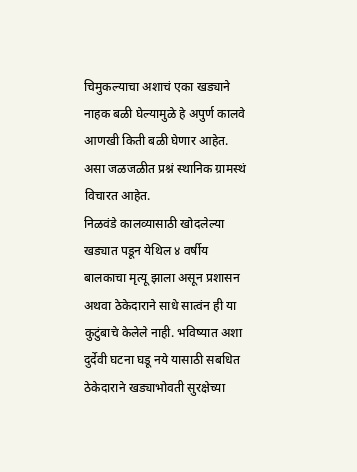चिमुकल्याचा अशाचं एका खड्याने नाहक बळी घेल्यामुळे हे अपुर्ण कालवे आणखी किती बळी घेणार आहेत. असा जळजळीत प्रश्नं स्थानिक ग्रामस्थं विचारत आहेत.
निळवंडे कालव्यासाठी खोदलेल्या खड्यात पडून येथिल ४ वर्षीय बालकाचा मृत्यू झाला असून प्रशासन अथवा ठेकेदाराने साधे सात्वंन ही या कुटुंबाचे केलेले नाही. भविष्यात अशा दुर्देवी घटना घडू नये यासाठी सबधित ठेकेदाराने खड्याभोवती सुरक्षेच्या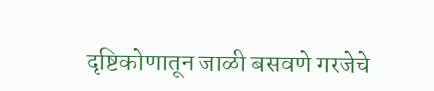दृष्टिकोणातून जाळी बसवणे गरजेचे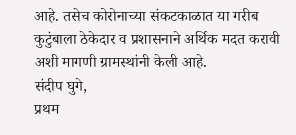आहे. तसेच कोरोनाच्या संकटकाळात या गरीब कुटुंबाला ठेकेदार व प्रशासनाने अर्थिक मदत करावी अशी मागणी ग्रामस्थांनी केली आहे.
संदीप घुगे,
प्रथम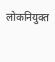लोकनियुक्त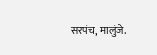सरपंच, मालुंजे.